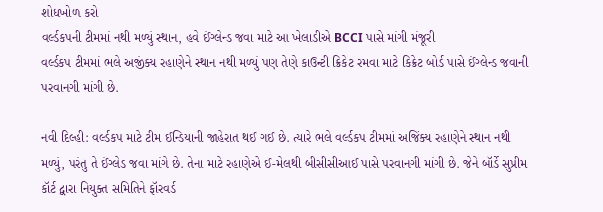શોધખોળ કરો
વર્લ્ડકપની ટીમમાં નથી મળ્યું સ્થાન, હવે ઈંગ્લેન્ડ જવા માટે આ ખેલાડીએ BCCI પાસે માંગી મંજૂરી
વર્લ્ડકપ ટીમમાં ભલે અજીંક્ય રહાણેને સ્થાન નથી મળ્યું પણ તેણે કાઉન્ટી ક્રિકેટ રમવા માટે કિક્રેટ બોર્ડ પાસે ઈંગ્લેન્ડ જવાની પરવાનગી માંગી છે.

નવી દિલ્હી: વર્લ્ડકપ માટે ટીમ ઈન્ડિયાની જાહેરાત થઈ ગઈ છે. ત્યારે ભલે વર્લ્ડકપ ટીમમાં અજિંક્ય રહાણેને સ્થાન નથી મળ્યું, પરંતુ તે ઈંગ્લેડ જવા માંગે છે. તેના માટે રહાણેએ ઈ-મેલથી બીસીસીઆઈ પાસે પરવાનગી માંગી છે. જેને બૉર્ડે સુપ્રીમ કૉર્ટ દ્વારા નિયુક્ત સમિતિને ફૉરવર્ડ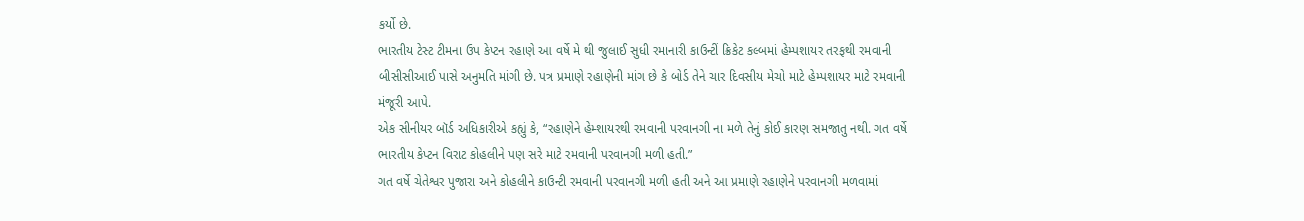કર્યો છે.
ભારતીય ટેસ્ટ ટીમના ઉપ કેપ્ટન રહાણે આ વર્ષે મે થી જુલાઈ સુધી રમાનારી કાઉન્ટીં ક્રિકેટ કલ્બમાં હેમ્પશાયર તરફથી રમવાની બીસીસીઆઈ પાસે અનુમતિ માંગી છે. પત્ર પ્રમાણે રહાણેની માંગ છે કે બોર્ડ તેને ચાર દિવસીય મેચો માટે હેમ્પશાયર માટે રમવાની મંજૂરી આપે.
એક સીનીયર બૉર્ડ અધિકારીએ કહ્યું કે, “રહાણેને હેમ્શાયરથી રમવાની પરવાનગી ના મળે તેનું કોઈ કારણ સમજાતુ નથી. ગત વર્ષે ભારતીય કેપ્ટન વિરાટ કોહલીને પણ સરે માટે રમવાની પરવાનગી મળી હતી.”
ગત વર્ષે ચેતેશ્વર પુજારા અને કોહલીને કાઉન્ટી રમવાની પરવાનગી મળી હતી અને આ પ્રમાણે રહાણેને પરવાનગી મળવામાં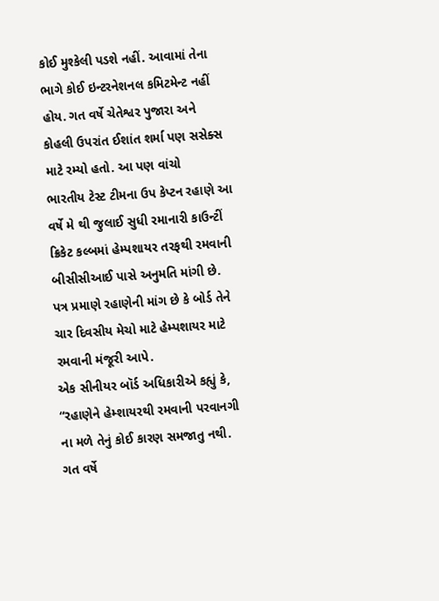કોઈ મુશ્કેલી પડશે નહીં. આવામાં તેના ભાગે કોઈ ઇન્ટરનેશનલ કમિટમેન્ટ નહીં હોય. ગત વર્ષે ચેતેશ્વર પુજારા અને કોહલી ઉપરાંત ઈશાંત શર્મા પણ સસેક્સ માટે રમ્યો હતો. આ પણ વાંચો
ભારતીય ટેસ્ટ ટીમના ઉપ કેપ્ટન રહાણે આ વર્ષે મે થી જુલાઈ સુધી રમાનારી કાઉન્ટીં ક્રિકેટ કલ્બમાં હેમ્પશાયર તરફથી રમવાની બીસીસીઆઈ પાસે અનુમતિ માંગી છે. પત્ર પ્રમાણે રહાણેની માંગ છે કે બોર્ડ તેને ચાર દિવસીય મેચો માટે હેમ્પશાયર માટે રમવાની મંજૂરી આપે.
એક સીનીયર બૉર્ડ અધિકારીએ કહ્યું કે, “રહાણેને હેમ્શાયરથી રમવાની પરવાનગી ના મળે તેનું કોઈ કારણ સમજાતુ નથી. ગત વર્ષે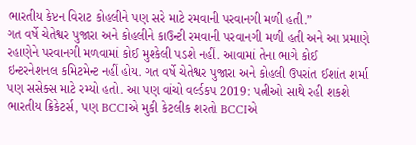ભારતીય કેપ્ટન વિરાટ કોહલીને પણ સરે માટે રમવાની પરવાનગી મળી હતી.”
ગત વર્ષે ચેતેશ્વર પુજારા અને કોહલીને કાઉન્ટી રમવાની પરવાનગી મળી હતી અને આ પ્રમાણે રહાણેને પરવાનગી મળવામાં કોઈ મુશ્કેલી પડશે નહીં. આવામાં તેના ભાગે કોઈ ઇન્ટરનેશનલ કમિટમેન્ટ નહીં હોય. ગત વર્ષે ચેતેશ્વર પુજારા અને કોહલી ઉપરાંત ઈશાંત શર્મા પણ સસેક્સ માટે રમ્યો હતો. આ પણ વાંચો વર્લ્ડકપ 2019: પત્નીઓ સાથે રહી શકશે ભારતીય ક્રિકેટર્સ, પણ BCCIએ મુકી કેટલીક શરતો BCCIએ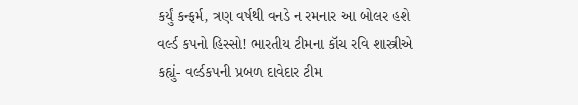કર્યું કન્ફર્મ, ત્રણ વર્ષથી વનડે ન રમનાર આ બોલર હશે વર્લ્ડ કપનો હિસ્સો! ભારતીય ટીમના કૉચ રવિ શાસ્ત્રીએ કહ્યું- વર્લ્ડકપની પ્રબળ દાવેદાર ટીમ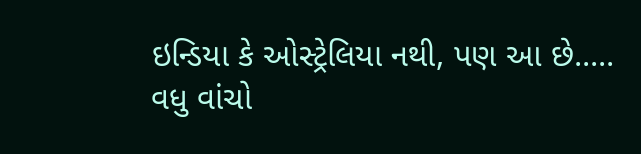ઇન્ડિયા કે ઓસ્ટ્રેલિયા નથી, પણ આ છે.....
વધુ વાંચો